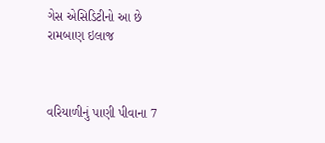ગેસ એસિડિટીનો આ છે રામબાણ ઇલાજ



વરિયાળીનું પાણી પીવાના 7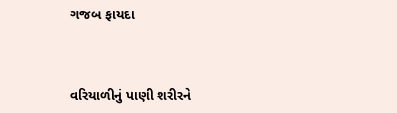ગજબ ફાયદા



વરિયાળીનું પાણી શરીરને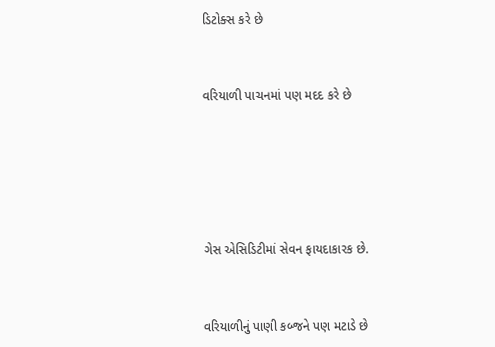ડિટોક્સ કરે છે



વરિયાળી પાચનમાં પણ મદદ કરે છે







ગેસ એસિડિટીમાં સેવન ફાયદાકારક છે.



વરિયાળીનું પાણી કબ્જને પણ મટાડે છે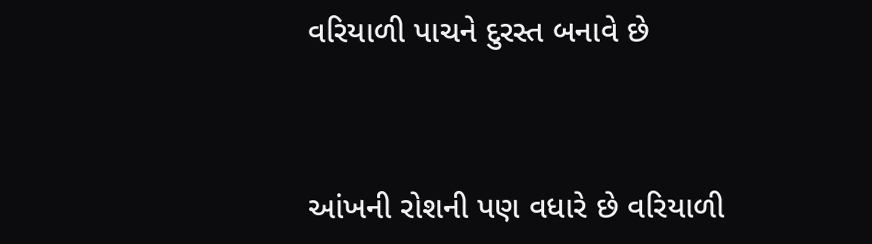વરિયાળી પાચને દુરસ્ત બનાવે છે



આંખની રોશની પણ વધારે છે વરિયાળી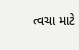ત્વચા માટે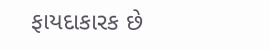ફાયદાકારક છે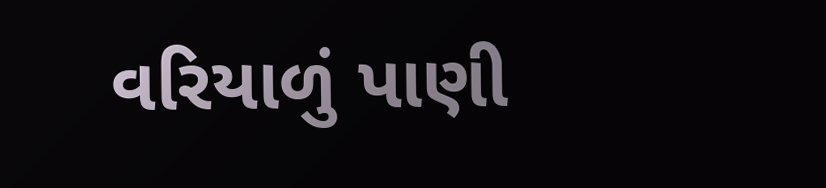વરિયાળું પાણી